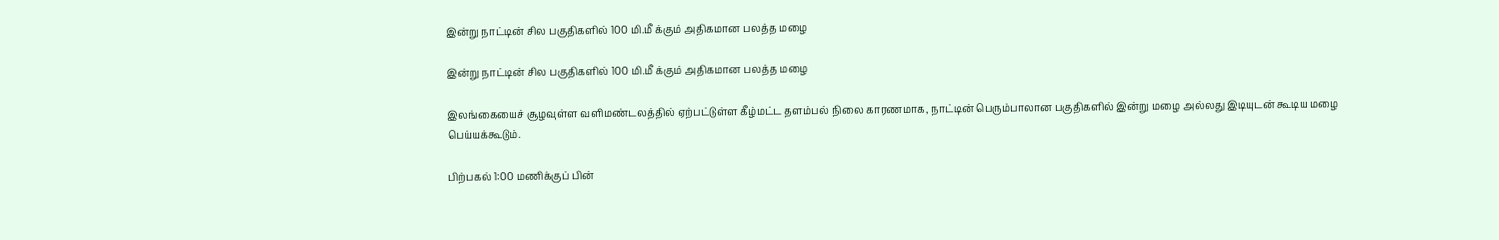இன்று நாட்டின் சில பகுதிகளில் 100 மி.மீ க்கும் அதிகமான பலத்த மழை

இன்று நாட்டின் சில பகுதிகளில் 100 மி.மீ க்கும் அதிகமான பலத்த மழை

இலங்கையைச் சூழவுள்ள வளிமண்டலத்தில் ஏற்பட்டுள்ள கீழ்மட்ட தளம்பல் நிலை காரணமாக, நாட்டின் பெரும்பாலான பகுதிகளில் இன்று மழை அல்லது இடியுடன் கூடிய மழை பெய்யக்கூடும்.

பிற்பகல் 1:00 மணிக்குப் பின்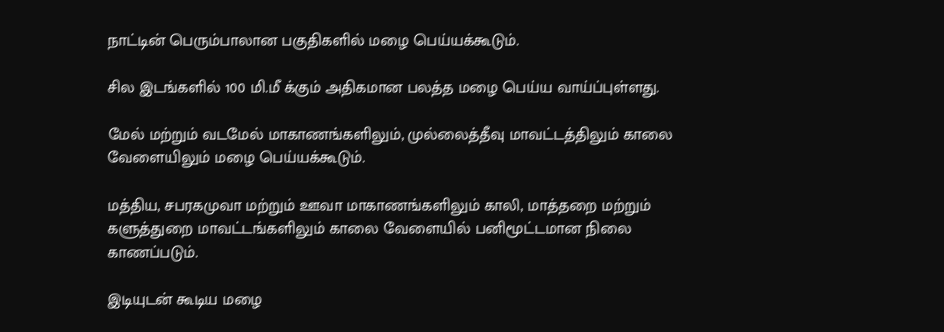நாட்டின் பெரும்பாலான பகுதிகளில் மழை பெய்யக்கூடும்.

சில இடங்களில் 100 மி.மீ க்கும் அதிகமான பலத்த மழை பெய்ய வாய்ப்புள்ளது.

மேல் மற்றும் வடமேல் மாகாணங்களிலும், முல்லைத்தீவு மாவட்டத்திலும் காலை வேளையிலும் மழை பெய்யக்கூடும்.

மத்திய, சபரகமுவா மற்றும் ஊவா மாகாணங்களிலும் காலி, மாத்தறை மற்றும் களுத்துறை மாவட்டங்களிலும் காலை வேளையில் பனிமூட்டமான நிலை காணப்படும்.

இடியுடன் கூடிய மழை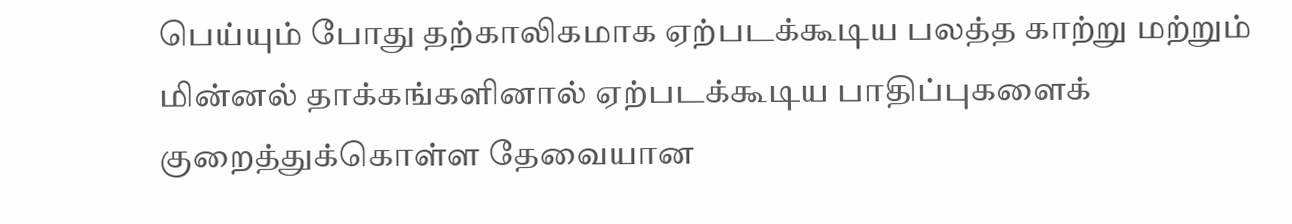பெய்யும் போது தற்காலிகமாக ஏற்படக்கூடிய பலத்த காற்று மற்றும் மின்னல் தாக்கங்களினால் ஏற்படக்கூடிய பாதிப்புகளைக் குறைத்துக்கொள்ள தேவையான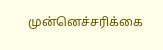முன்னெச்சரிக்கை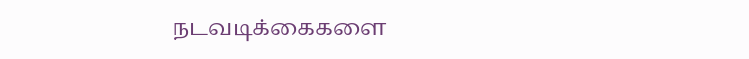நடவடிக்கைகளை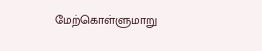மேற்கொள்ளுமாறு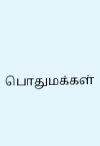பொதுமக்கள்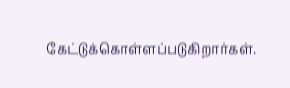கேட்டுக்கொள்ளப்படுகிறார்கள்.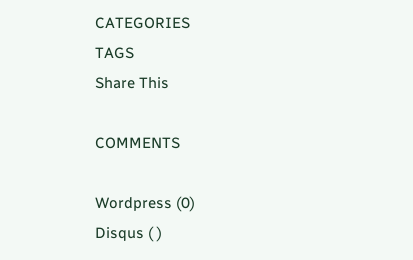CATEGORIES
TAGS
Share This

COMMENTS

Wordpress (0)
Disqus ( )